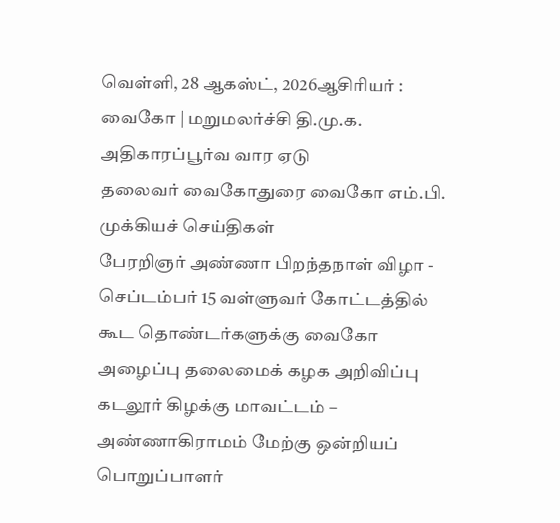வெள்ளி, 28 ஆகஸ்ட், 2026ஆசிரியர் : வைகோ | மறுமலர்ச்சி தி.மு.க. அதிகாரப்பூர்வ வார ஏடு
தலைவர் வைகோதுரை வைகோ எம்.பி.
முக்கியச் செய்திகள்
பேரறிஞர் அண்ணா பிறந்தநாள் விழா - செப்டம்பர் 15 வள்ளுவர் கோட்டத்தில் கூட தொண்டர்களுக்கு வைகோ அழைப்பு தலைமைக் கழக அறிவிப்பு கடலூர் கிழக்கு மாவட்டம் – அண்ணாகிராமம் மேற்கு ஒன்றியப் பொறுப்பாளர்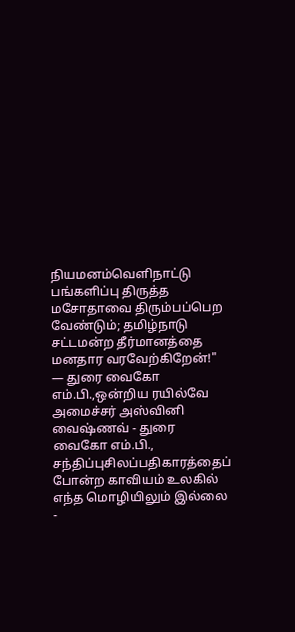நியமனம்வெளிநாட்டு பங்களிப்பு திருத்த மசோதாவை திரும்பப்பெற வேண்டும்; தமிழ்நாடு சட்டமன்ற தீர்மானத்தை மனதார வரவேற்கிறேன்!" — துரை வைகோ எம்.பி.,ஒன்றிய ரயில்வே அமைச்சர் அஸ்வினி வைஷ்ணவ் - துரை வைகோ எம்.பி., சந்திப்புசிலப்பதிகாரத்தைப் போன்ற காவியம் உலகில் எந்த மொழியிலும் இல்லை -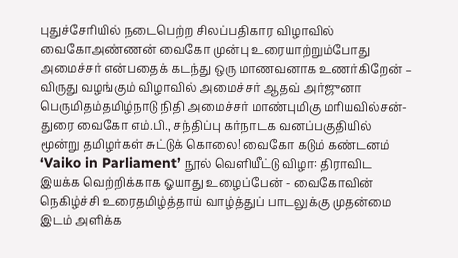புதுச்சேரியில் நடைபெற்ற சிலப்பதிகார விழாவில் வைகோஅண்ணன் வைகோ முன்பு உரையாற்றும்போது அமைச்சர் என்பதைக் கடந்து ஒரு மாணவனாக உணர்கிறேன் – விருது வழங்கும் விழாவில் அமைச்சர் ஆதவ் அர்ஜுனா பெருமிதம்தமிழ்நாடு நிதி அமைச்சர் மாண்புமிகு மரியவில்சன்-துரை வைகோ எம்.பி., சந்திப்பு கர்நாடக வனப்பகுதியில் மூன்று தமிழர்கள் சுட்டுக் கொலை! வைகோ கடும் கண்டனம் ‘Vaiko in Parliament’ நூல் வெளியீட்டு விழா: திராவிட இயக்க வெற்றிக்காக ஓயாது உழைப்பேன் - வைகோவின் நெகிழ்ச்சி உரைதமிழ்த்தாய் வாழ்த்துப் பாடலுக்கு முதன்மை இடம் அளிக்க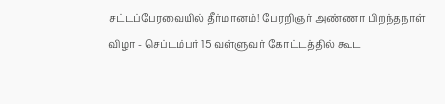சட்டப்பேரவையில் தீர்மானம்! பேரறிஞர் அண்ணா பிறந்தநாள் விழா - செப்டம்பர் 15 வள்ளுவர் கோட்டத்தில் கூட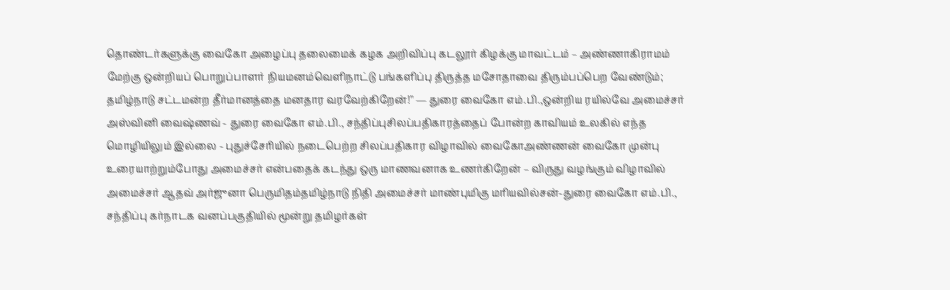தொண்டர்களுக்கு வைகோ அழைப்பு தலைமைக் கழக அறிவிப்பு கடலூர் கிழக்கு மாவட்டம் – அண்ணாகிராமம் மேற்கு ஒன்றியப் பொறுப்பாளர் நியமனம்வெளிநாட்டு பங்களிப்பு திருத்த மசோதாவை திரும்பப்பெற வேண்டும்; தமிழ்நாடு சட்டமன்ற தீர்மானத்தை மனதார வரவேற்கிறேன்!" — துரை வைகோ எம்.பி.,ஒன்றிய ரயில்வே அமைச்சர் அஸ்வினி வைஷ்ணவ் - துரை வைகோ எம்.பி., சந்திப்புசிலப்பதிகாரத்தைப் போன்ற காவியம் உலகில் எந்த மொழியிலும் இல்லை - புதுச்சேரியில் நடைபெற்ற சிலப்பதிகார விழாவில் வைகோஅண்ணன் வைகோ முன்பு உரையாற்றும்போது அமைச்சர் என்பதைக் கடந்து ஒரு மாணவனாக உணர்கிறேன் – விருது வழங்கும் விழாவில் அமைச்சர் ஆதவ் அர்ஜுனா பெருமிதம்தமிழ்நாடு நிதி அமைச்சர் மாண்புமிகு மரியவில்சன்-துரை வைகோ எம்.பி., சந்திப்பு கர்நாடக வனப்பகுதியில் மூன்று தமிழர்கள்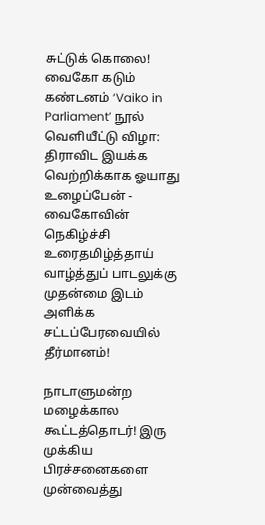சுட்டுக் கொலை! வைகோ கடும் கண்டனம் ‘Vaiko in Parliament’ நூல் வெளியீட்டு விழா: திராவிட இயக்க வெற்றிக்காக ஓயாது உழைப்பேன் - வைகோவின் நெகிழ்ச்சி உரைதமிழ்த்தாய் வாழ்த்துப் பாடலுக்கு முதன்மை இடம் அளிக்க சட்டப்பேரவையில் தீர்மானம்!

நாடாளுமன்ற மழைக்கால கூட்டத்தொடர்! இரு முக்கிய பிரச்சனைகளை முன்வைத்து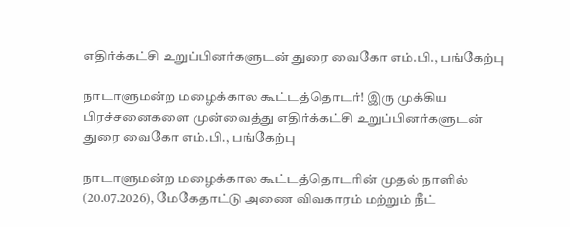எதிர்க்கட்சி உறுப்பினர்களுடன் துரை வைகோ எம்.பி., பங்கேற்பு

நாடாளுமன்ற மழைக்கால கூட்டத்தொடர்! இரு முக்கிய பிரச்சனைகளை முன்வைத்து எதிர்க்கட்சி உறுப்பினர்களுடன் துரை வைகோ எம்.பி., பங்கேற்பு

நாடாளுமன்ற மழைக்கால கூட்டத்தொடரின் முதல் நாளில் (20.07.2026), மேகேதாட்டு அணை விவகாரம் மற்றும் நீட்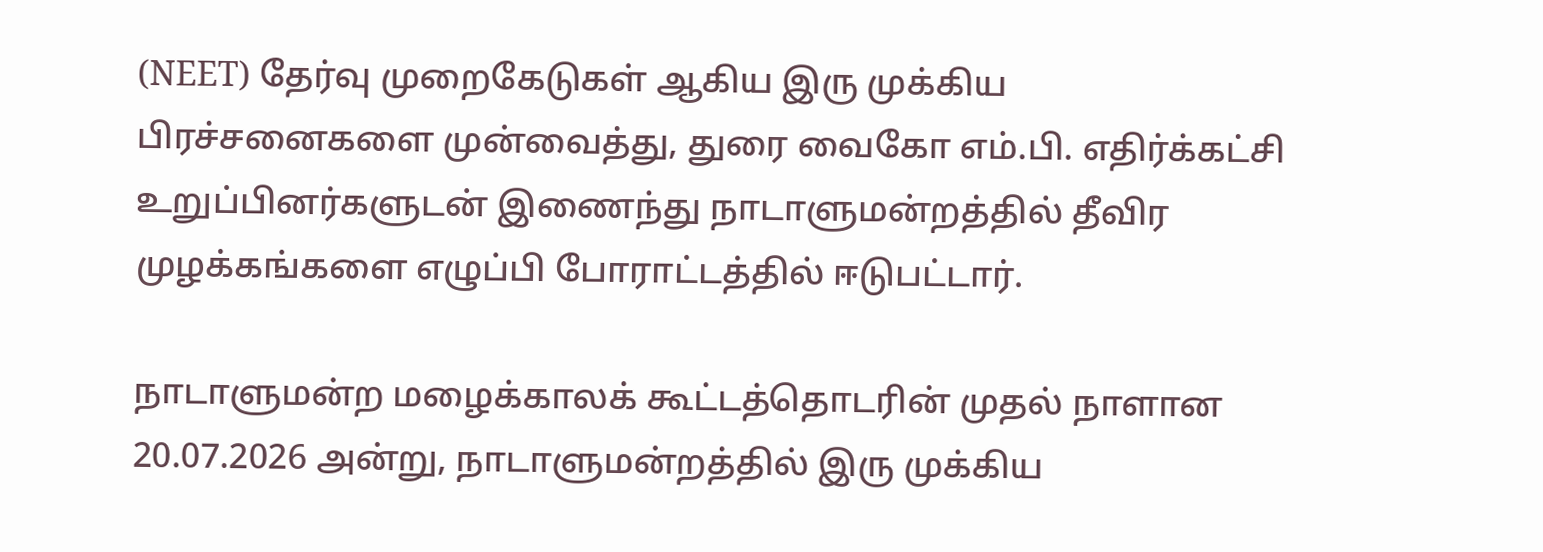(NEET) தேர்வு முறைகேடுகள் ஆகிய இரு முக்கிய பிரச்சனைகளை முன்வைத்து, துரை வைகோ எம்.பி. எதிர்க்கட்சி உறுப்பினர்களுடன் இணைந்து நாடாளுமன்றத்தில் தீவிர முழக்கங்களை எழுப்பி போராட்டத்தில் ஈடுபட்டார்.

நாடாளுமன்ற மழைக்காலக் கூட்டத்தொடரின் முதல் நாளான 20.07.2026 அன்று, நாடாளுமன்றத்தில் இரு முக்கிய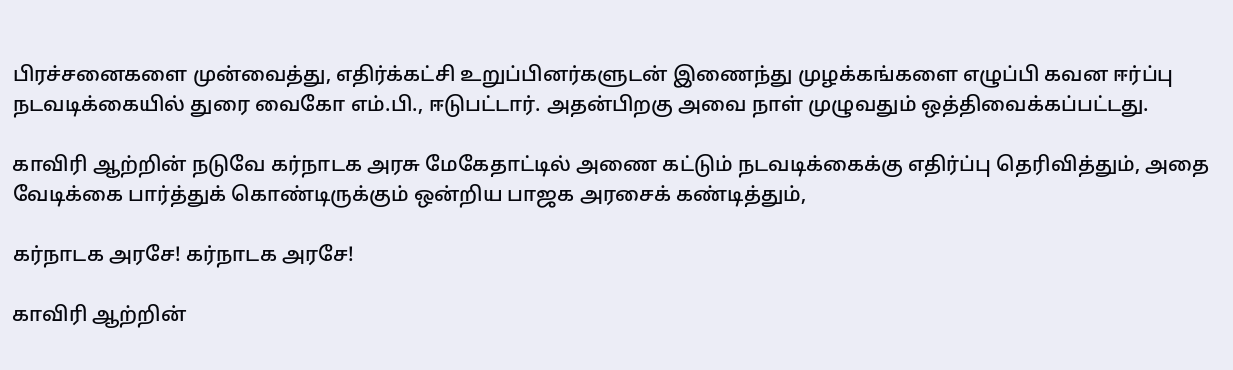பிரச்சனைகளை முன்வைத்து, எதிர்க்கட்சி உறுப்பினர்களுடன் இணைந்து முழக்கங்களை எழுப்பி கவன ஈர்ப்பு நடவடிக்கையில் துரை வைகோ எம்.பி., ஈடுபட்டார். அதன்பிறகு அவை நாள் முழுவதும் ஒத்திவைக்கப்பட்டது.

காவிரி ஆற்றின் நடுவே கர்நாடக அரசு மேகேதாட்டில் அணை கட்டும் நடவடிக்கைக்கு எதிர்ப்பு தெரிவித்தும், அதை வேடிக்கை பார்த்துக் கொண்டிருக்கும் ஒன்றிய பாஜக அரசைக் கண்டித்தும்,

கர்நாடக அரசே! கர்நாடக அரசே!

காவிரி ஆற்றின்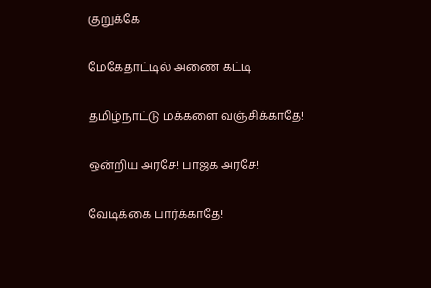குறுக்கே

மேகேதாட்டில் அணை கட்டி

தமிழ்நாட்டு மக்களை வஞ்சிக்காதே!

ஒன்றிய அரசே! பாஜக அரசே!

வேடிக்கை பார்க்காதே!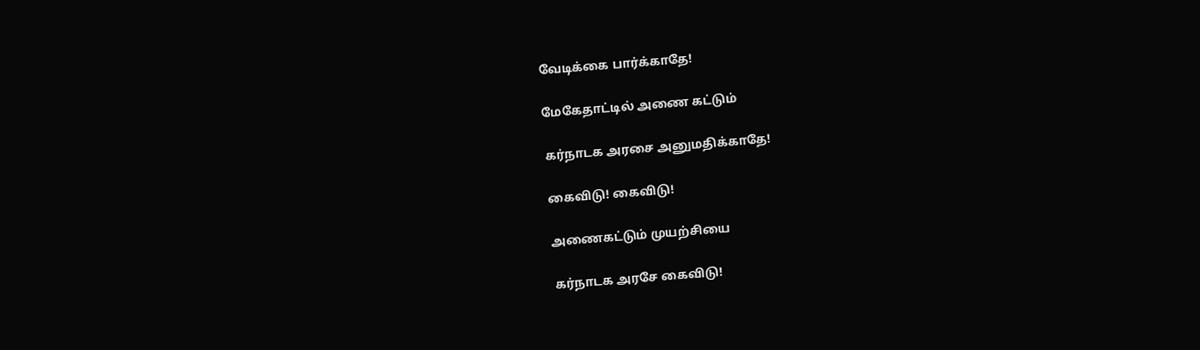வேடிக்கை பார்க்காதே!

மேகேதாட்டில் அணை கட்டும்

கர்நாடக அரசை அனுமதிக்காதே!

கைவிடு! கைவிடு!

அணைகட்டும் முயற்சியை

கர்நாடக அரசே கைவிடு!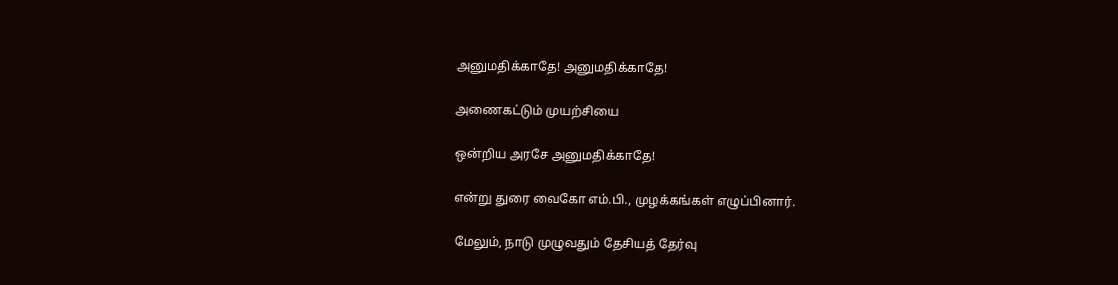அனுமதிக்காதே! அனுமதிக்காதே!

அணைகட்டும் முயற்சியை

ஒன்றிய அரசே அனுமதிக்காதே!

என்று துரை வைகோ எம்.பி., முழக்கங்கள் எழுப்பினார்.

மேலும், நாடு முழுவதும் தேசியத் தேர்வு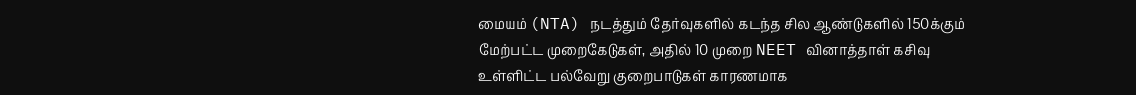மையம் (NTA) நடத்தும் தேர்வுகளில் கடந்த சில ஆண்டுகளில் 150க்கும் மேற்பட்ட முறைகேடுகள், அதில் 10 முறை NEET வினாத்தாள் கசிவு உள்ளிட்ட பல்வேறு குறைபாடுகள் காரணமாக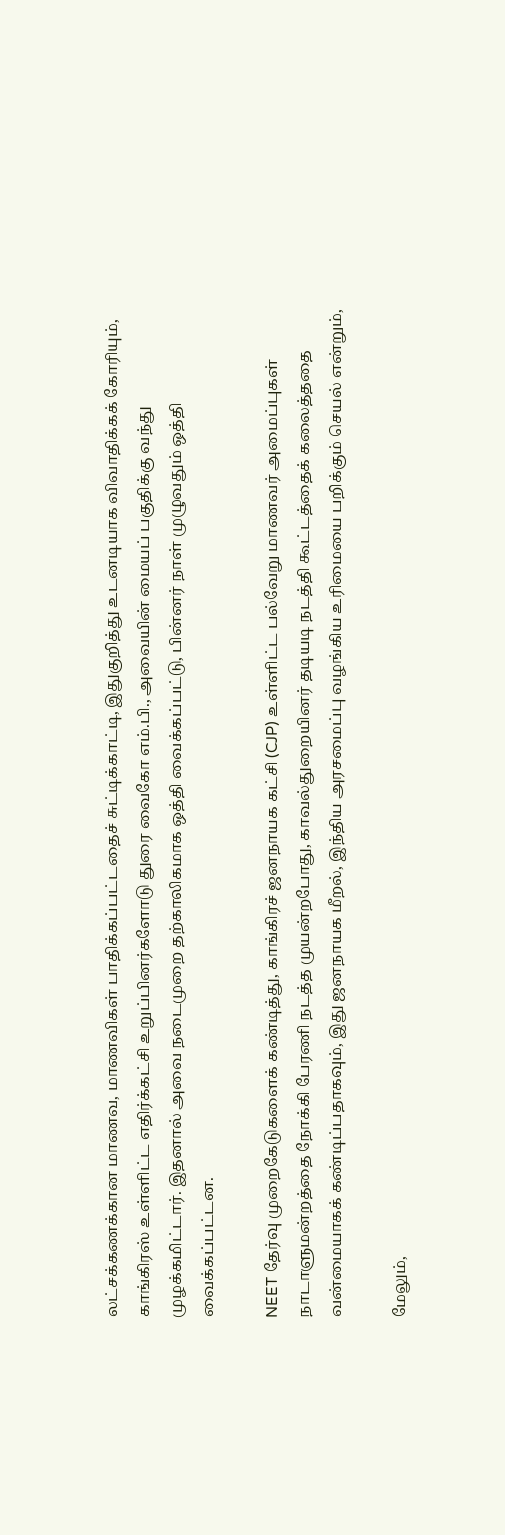லட்சக்கணக்கான மாணவ, மாணவிகள் பாதிக்கப்பட்டதைச் சுட்டிக்காட்டி, இதுகுறித்து உடனடியாக விவாதிக்கக் கோரியும், காங்கிரஸ் உள்ளிட்ட எதிர்க்கட்சி உறுப்பினர்களோடு துரை வைகோ எம்.பி., அவையின் மையப் பகுதிக்கு வந்து முழக்கமிட்டார். இதனால் அவை நடைமுறை தற்காலிகமாக ஒத்தி வைக்கப்பட்டு, பின்னர் நாள் முழுவதும் ஒத்தி வைக்கப்பட்டன.

NEET தேர்வு முறைகேடுகளைக் கண்டித்து, காங்கிரச் ஜனநாயக கட்சி (CJP) உள்ளிட்ட பல்வேறு மாணவர் அமைப்புகள் நாடாளுமன்றத்தை நோக்கி பேரணி நடத்த முயன்றபோது, காவல்துறையினர் தடியடி நடத்தி கூட்டத்தைக் கலைத்ததை வன்மையாகக் கண்டிப்பதாகவும், இது ஜனநாயக மீறல், இந்திய அரசமைப்பு வழங்கிய உரிமையை பறிக்கும் செயல் என்றும்,

மேலும்,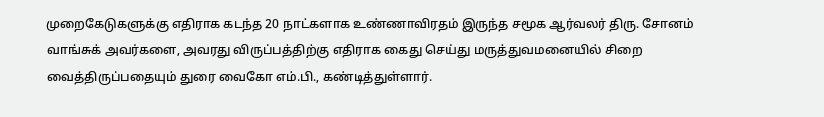முறைகேடுகளுக்கு எதிராக கடந்த 20 நாட்களாக உண்ணாவிரதம் இருந்த சமூக ஆர்வலர் திரு. சோனம் வாங்சுக் அவர்களை, அவரது விருப்பத்திற்கு எதிராக கைது செய்து மருத்துவமனையில் சிறை வைத்திருப்பதையும் துரை வைகோ எம்.பி., கண்டித்துள்ளார்.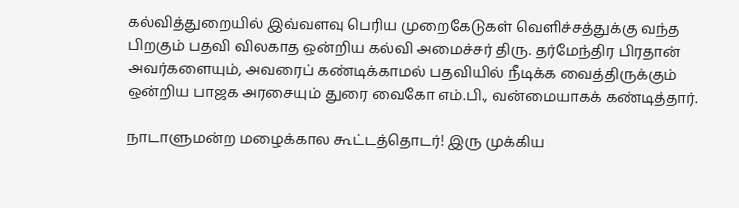கல்வித்துறையில் இவ்வளவு பெரிய முறைகேடுகள் வெளிச்சத்துக்கு வந்த பிறகும் பதவி விலகாத ஒன்றிய கல்வி அமைச்சர் திரு. தர்மேந்திர பிரதான் அவர்களையும், அவரைப் கண்டிக்காமல் பதவியில் நீடிக்க வைத்திருக்கும் ஒன்றிய பாஜக அரசையும் துரை வைகோ எம்.பி., வன்மையாகக் கண்டித்தார்.

நாடாளுமன்ற மழைக்கால கூட்டத்தொடர்! இரு முக்கிய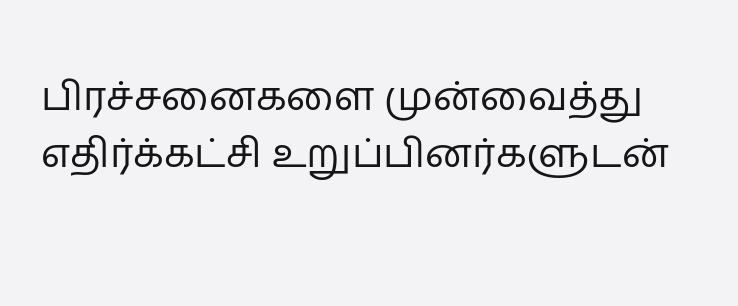பிரச்சனைகளை முன்வைத்து எதிர்க்கட்சி உறுப்பினர்களுடன்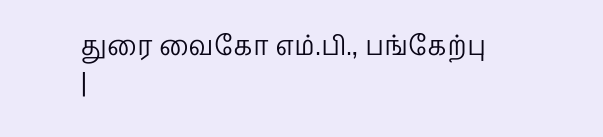துரை வைகோ எம்.பி., பங்கேற்பு |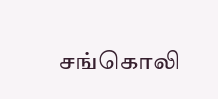சங்கொலி